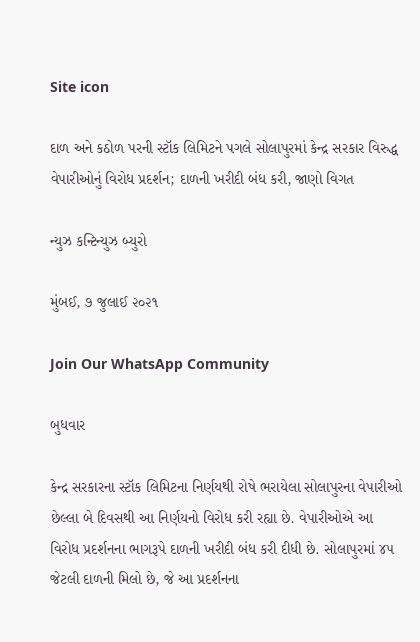Site icon

દાળ અને કઠોળ પરની સ્ટૉક લિમિટને પગલે સોલાપુરમાં કેન્દ્ર સરકાર વિરુદ્ધ વેપારીઓનું વિરોધ પ્રદર્શન; દાળની ખરીદી બંધ કરી, જાણો વિગત

ન્યુઝ કન્ટિન્યુઝ બ્યુરો

મુંબઈ, ૭ જુલાઈ ૨૦૨૧

Join Our WhatsApp Community

બુધવાર

કેન્દ્ર સરકારના સ્ટૉક લિમિટના નિર્ણયથી રોષે ભરાયેલા સોલાપુરના વેપારીઓ છેલ્લા બે દિવસથી આ નિર્ણયનો વિરોધ કરી રહ્યા છે. વેપારીઓએ આ વિરોધ પ્રદર્શનના ભાગરૂપે દાળની ખરીદી બંધ કરી દીધી છે. સોલાપુરમાં ૪૫ જેટલી દાળની મિલો છે, જે આ પ્રદર્શનના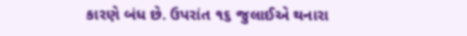કારણે બંધ છે. ઉપરાંત ૧૬ જુલાઈએ થનારા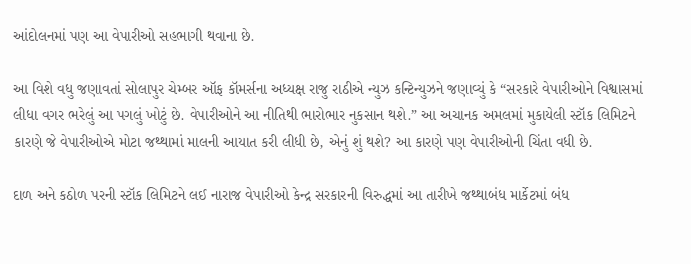આંદોલનમાં પણ આ વેપારીઓ સહભાગી થવાના છે.

આ વિશે વધુ જણાવતાં સોલાપુર ચેમ્બર ઑફ કૉમર્સના અધ્યક્ષ રાજુ રાઠીએ ન્યુઝ કન્ટિન્યુઝને જણાવ્યું કે “સરકારે વેપારીઓને વિશ્વાસમાં લીધા વગર ભરેલું આ પગલું ખોટું છે. વેપારીઓને આ નીતિથી ભારોભાર નુકસાન થશે.” આ અચાનક અમલમાં મુકાયેલી સ્ટૉક લિમિટને કારણે જે વેપારીઓએ મોટા જથ્થામાં માલની આયાત કરી લીધી છે, એનું શું થશે? આ કારણે પણ વેપારીઓની ચિંતા વધી છે.

દાળ અને કઠોળ પરની સ્ટૉક લિમિટને લઈ નારાજ વેપારીઓ કેન્દ્ર સરકારની વિરુદ્ધમાં આ તારીખે જથ્થાબંધ માર્કેટમાં બંધ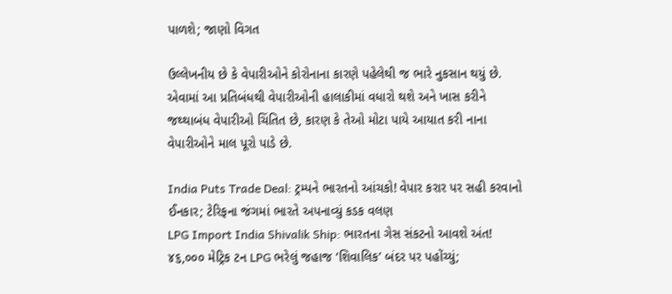પાળશે; જાણો વિગત

ઉલ્લેખનીય છે કે વેપારીઓને કોરોનાના કારણે પહેલેથી જ ભારે નુકસાન થયું છે. એવામાં આ પ્રતિબંધથી વેપારીઓની હાલાકીમાં વધારો થશે અને ખાસ કરીને જથ્થાબંધ વેપારીઓ ચિંતિત છે, કારણ કે તેઓ મોટા પાયે આયાત કરી નાના વેપારીઓને માલ પૂરો પાડે છે.

India Puts Trade Deal: ટ્રમ્પને ભારતનો આંચકો! વેપાર કરાર પર સહી કરવાનો ઈનકાર; ટેરિફના જંગમાં ભારતે અપનાવ્યું કડક વલણ
LPG Import India Shivalik Ship: ભારતના ગેસ સંકટનો આવશે અંત! ૪૬,૦૦૦ મેટ્રિક ટન LPG ભરેલું જહાજ ‘શિવાલિક’ બંદર પર પહોંચ્યું;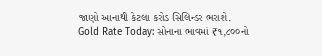જાણો આનાથી કેટલા કરોડ સિલિન્ડર ભરાશે.
Gold Rate Today: સોનાના ભાવમાં ₹૧,૮૦૦નો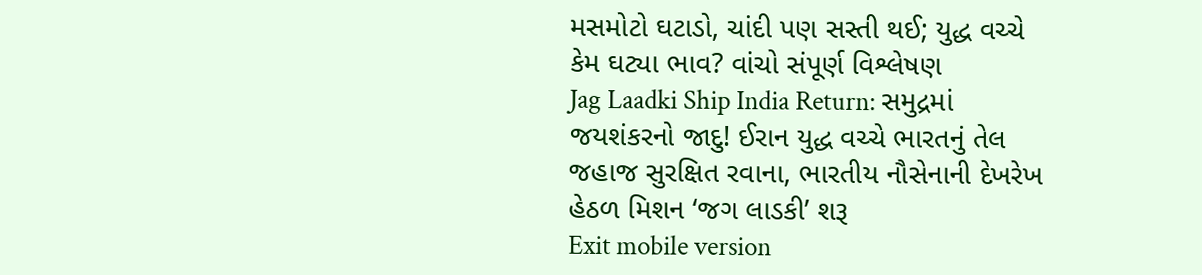મસમોટો ઘટાડો, ચાંદી પણ સસ્તી થઈ; યુદ્ધ વચ્ચે કેમ ઘટ્યા ભાવ? વાંચો સંપૂર્ણ વિશ્લેષણ
Jag Laadki Ship India Return: સમુદ્રમાં જયશંકરનો જાદુ! ઈરાન યુદ્ધ વચ્ચે ભારતનું તેલ જહાજ સુરક્ષિત રવાના, ભારતીય નૌસેનાની દેખરેખ હેઠળ મિશન ‘જગ લાડકી’ શરૂ
Exit mobile version